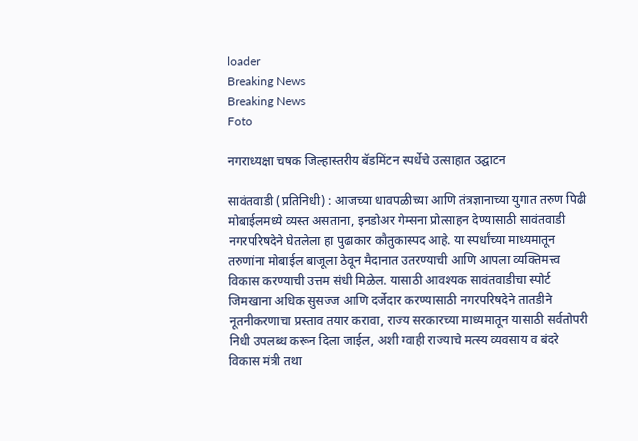loader
Breaking News
Breaking News
Foto

नगराध्यक्षा चषक जिल्हास्तरीय बॅडमिंटन स्पर्धेचे उत्साहात उद्घाटन

सावंतवाडी (प्रतिनिधी) : आजच्या धावपळीच्या आणि तंत्रज्ञानाच्या युगात तरुण पिढी मोबाईलमध्ये व्यस्त असताना, इनडोअर गेम्सना प्रोत्साहन देण्यासाठी सावंतवाडी नगरपरिषदेने घेतलेला हा पुढाकार कौतुकास्पद आहे. या स्पर्धांच्या माध्यमातून तरुणांना मोबाईल बाजूला ठेवून मैदानात उतरण्याची आणि आपला व्यक्तिमत्त्व विकास करण्याची उत्तम संधी मिळेल. यासाठी आवश्यक सावंतवाडीचा स्पोर्ट जिमखाना अधिक सुसज्ज आणि दर्जेदार करण्यासाठी नगरपरिषदेने तातडीने नूतनीकरणाचा प्रस्ताव तयार करावा, राज्य सरकारच्या माध्यमातून यासाठी सर्वतोपरी निधी उपलब्ध करून दिला जाईल, अशी ग्वाही राज्याचे मत्स्य व्यवसाय व बंदरे विकास मंत्री तथा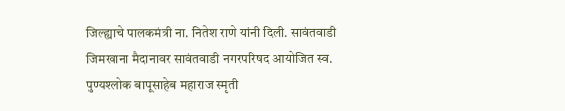जिल्ह्याचे पालकमंत्री ना. नितेश राणे यांनी दिली. सावंतवाडी जिमखाना मैदानावर सावंतवाडी नगरपरिषद आयोजित स्व. पुण्यश्लोक बापूसाहेब महाराज स्मृती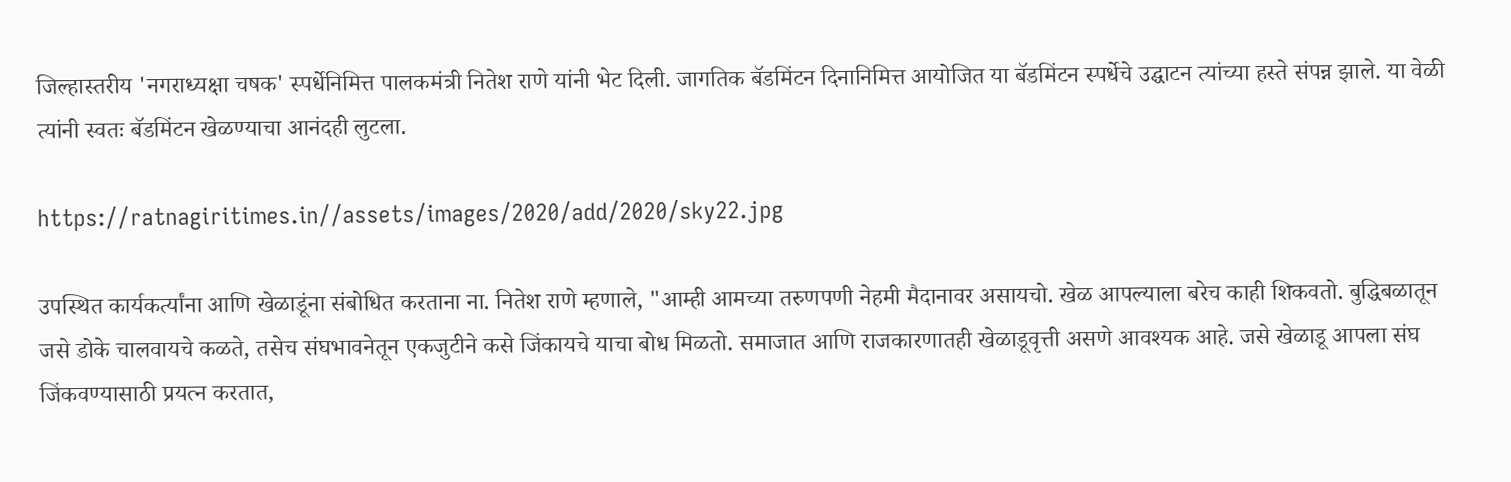जिल्हास्तरीय 'नगराध्यक्षा चषक' स्पर्धेनिमित्त पालकमंत्री नितेश राणे यांनी भेट दिली. जागतिक बॅडमिंटन दिनानिमित्त आयोजित या बॅडमिंटन स्पर्धेचे उद्घाटन त्यांच्या हस्ते संपन्न झाले. या वेळी त्यांनी स्वतः बॅडमिंटन खेळण्याचा आनंदही लुटला.

https://ratnagiritimes.in//assets/images/2020/add/2020/sky22.jpg

उपस्थित कार्यकर्त्यांना आणि खेळाडूंना संबोधित करताना ना. नितेश राणे म्हणाले, "आम्ही आमच्या तरुणपणी नेहमी मैदानावर असायचो. खेळ आपल्याला बरेच काही शिकवतो. बुद्धिबळातून जसे डोके चालवायचे कळते, तसेच संघभावनेतून एकजुटीने कसे जिंकायचे याचा बोध मिळतो. समाजात आणि राजकारणातही खेळाडूवृत्ती असणे आवश्यक आहे. जसे खेळाडू आपला संघ जिंकवण्यासाठी प्रयत्न करतात,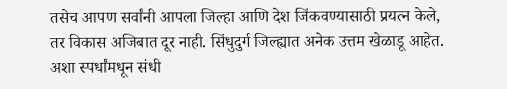तसेच आपण सर्वांनी आपला जिल्हा आणि देश जिंकवण्यासाठी प्रयत्न केले, तर विकास अजिबात दूर नाही. सिंधुदुर्ग जिल्ह्यात अनेक उत्तम खेळाडू आहेत. अशा स्पर्धांमधून संधी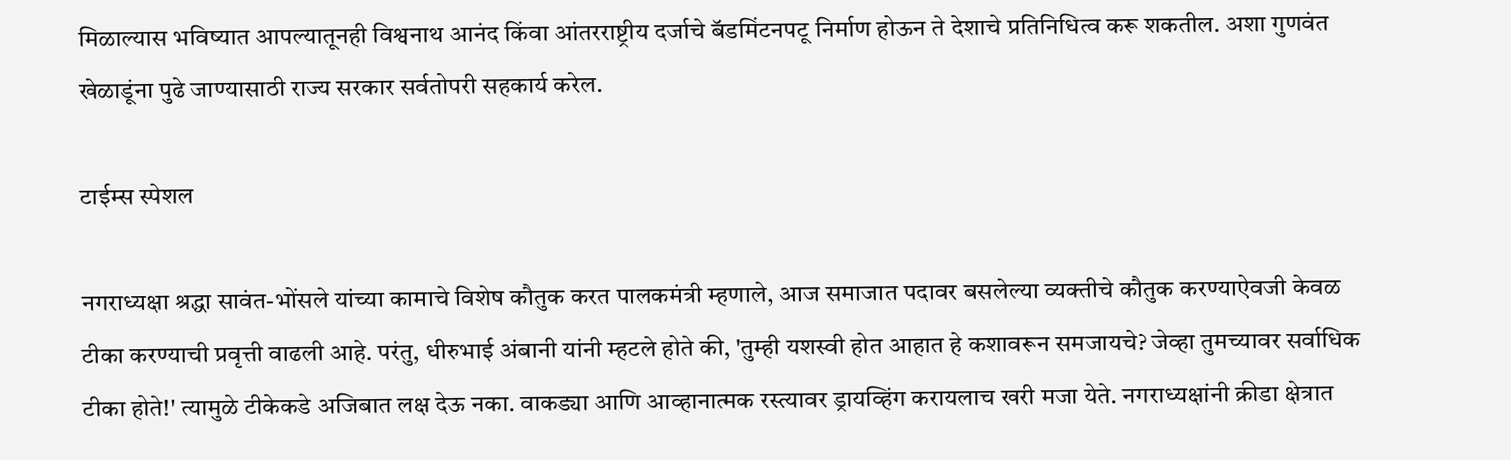मिळाल्यास भविष्यात आपल्यातूनही विश्वनाथ आनंद किंवा आंतरराष्ट्रीय दर्जाचे बॅडमिंटनपटू निर्माण होऊन ते देशाचे प्रतिनिधित्व करू शकतील. अशा गुणवंत खेळाडूंना पुढे जाण्यासाठी राज्य सरकार सर्वतोपरी सहकार्य करेल.

टाईम्स स्पेशल

नगराध्यक्षा श्रद्धा सावंत-भोंसले यांच्या कामाचे विशेष कौतुक करत पालकमंत्री म्हणाले, आज समाजात पदावर बसलेल्या व्यक्तीचे कौतुक करण्याऐवजी केवळ टीका करण्याची प्रवृत्ती वाढली आहे. परंतु, धीरुभाई अंबानी यांनी म्हटले होते की, 'तुम्ही यशस्वी होत आहात हे कशावरून समजायचे? जेव्हा तुमच्यावर सर्वाधिक टीका होते!' त्यामुळे टीकेकडे अजिबात लक्ष देऊ नका. वाकड्या आणि आव्हानात्मक रस्त्यावर ड्रायव्हिंग करायलाच खरी मजा येते. नगराध्यक्षांनी क्रीडा क्षेत्रात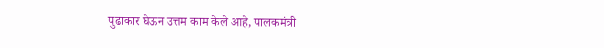पुढाकार घेऊन उत्तम काम केले आहे, पालकमंत्री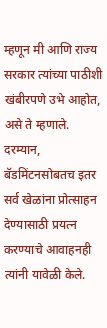म्हणून मी आणि राज्य सरकार त्यांच्या पाठीशी खंबीरपणे उभे आहोत, असे ते म्हणाले. दरम्यान, बॅडमिंटनसोबतच इतर सर्व खेळांना प्रोत्साहन देण्यासाठी प्रयत्न करण्याचे आवाहनही त्यांनी यावेळी केले.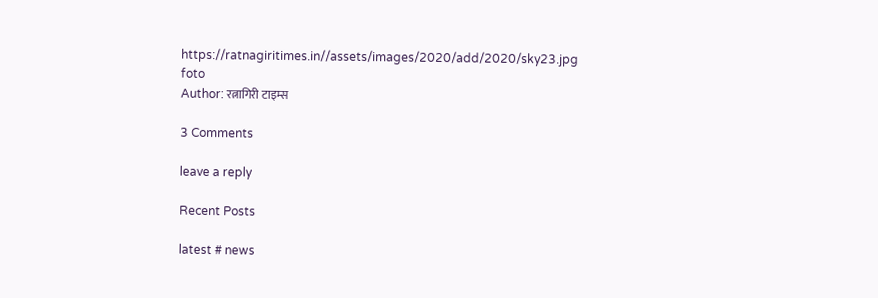https://ratnagiritimes.in//assets/images/2020/add/2020/sky23.jpg
foto
Author: रत्नागिरी टाइम्स

3 Comments

leave a reply

Recent Posts

latest # news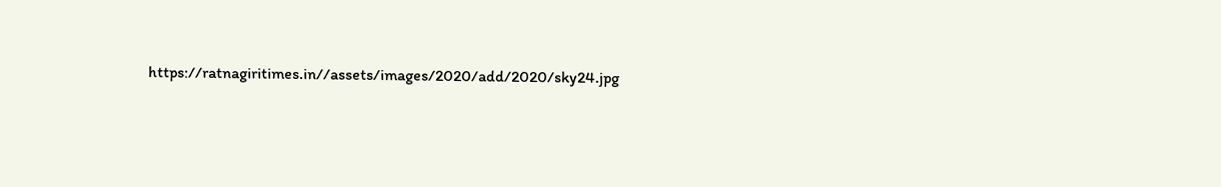https://ratnagiritimes.in//assets/images/2020/add/2020/sky24.jpg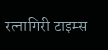रत्नागिरी टाइम्स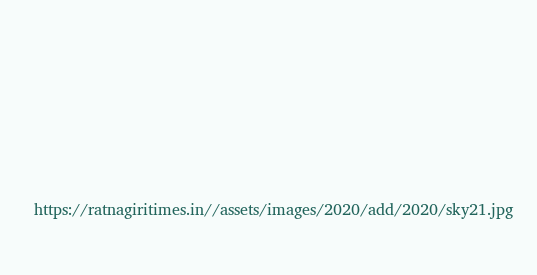https://ratnagiritimes.in//assets/images/2020/add/2020/sky21.jpg